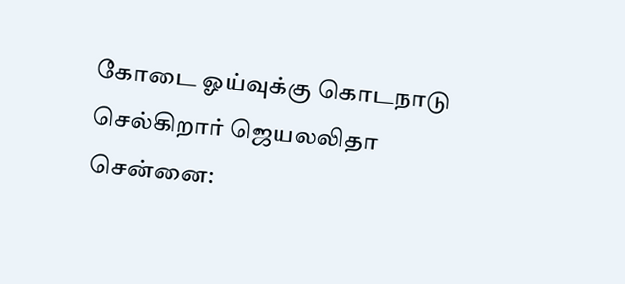கோடை ஓய்வுக்கு கொடநாடு செல்கிறார் ஜெயலலிதா
சென்னை: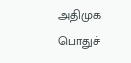அதிமுக பொதுச்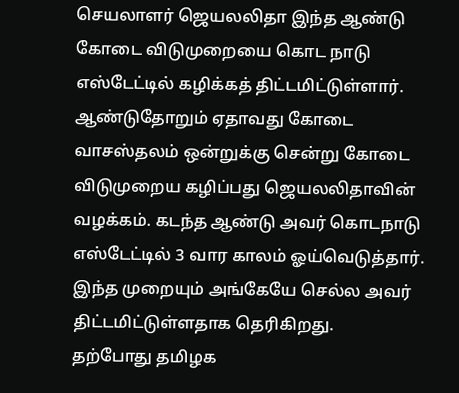செயலாளர் ஜெயலலிதா இந்த ஆண்டு கோடை விடுமுறையை கொட நாடு எஸ்டேட்டில் கழிக்கத் திட்டமிட்டுள்ளார்.
ஆண்டுதோறும் ஏதாவது கோடை வாசஸ்தலம் ஒன்றுக்கு சென்று கோடை விடுமுறைய கழிப்பது ஜெயலலிதாவின் வழக்கம். கடந்த ஆண்டு அவர் கொடநாடு எஸ்டேட்டில் 3 வார காலம் ஓய்வெடுத்தார். இந்த முறையும் அங்கேயே செல்ல அவர் திட்டமிட்டுள்ளதாக தெரிகிறது.
தற்போது தமிழக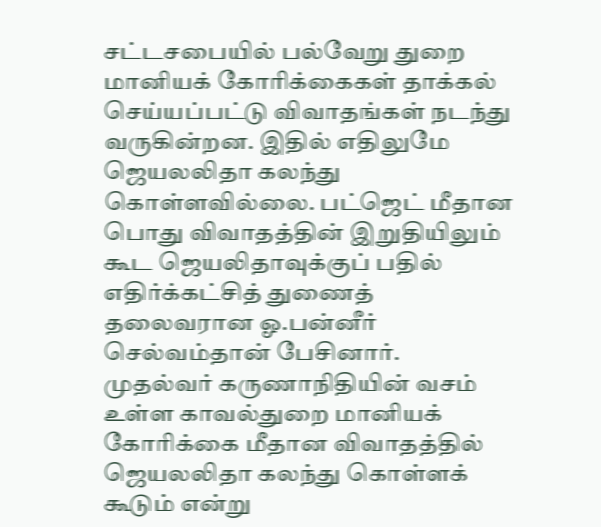சட்டசபையில் பல்வேறு துறை மானியக் கோரிக்கைகள் தாக்கல் செய்யப்பட்டு விவாதங்கள் நடந்து வருகின்றன. இதில் எதிலுமே ஜெயலலிதா கலந்து கொள்ளவில்லை. பட்ஜெட் மீதான பொது விவாதத்தின் இறுதியிலும் கூட ஜெயலிதாவுக்குப் பதில் எதிர்க்கட்சித் துணைத் தலைவரான ஓ.பன்னீர் செல்வம்தான் பேசினார்.
முதல்வர் கருணாநிதியின் வசம் உள்ள காவல்துறை மானியக் கோரிக்கை மீதான விவாதத்தில் ஜெயலலிதா கலந்து கொள்ளக் கூடும் என்று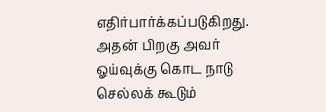எதிர்பார்க்கப்படுகிறது. அதன் பிறகு அவர் ஓய்வுக்கு கொட நாடு செல்லக் கூடும்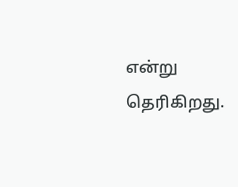என்று தெரிகிறது.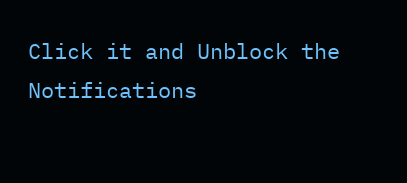Click it and Unblock the Notifications